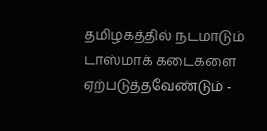தமிழகத்தில் நடமாடும் டாஸ்மாக் கடைகளை ஏற்படுத்தவேண்டும் -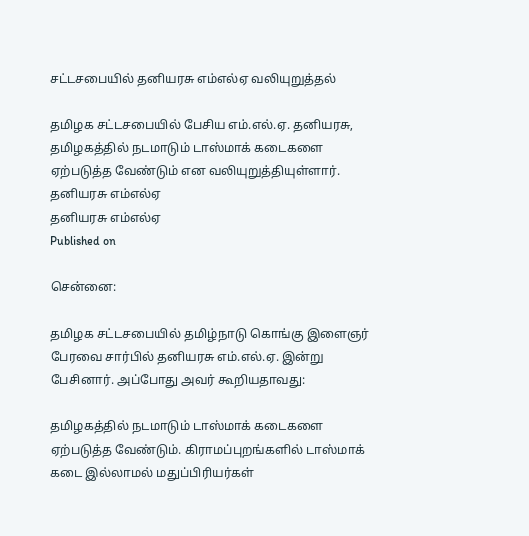சட்டசபையில் தனியரசு எம்எல்ஏ வலியுறுத்தல்

தமிழக சட்டசபையில் பேசிய எம்.எல்.ஏ. தனியரசு, தமிழகத்தில் நடமாடும் டாஸ்மாக் கடைகளை ஏற்படுத்த வேண்டும் என வலியுறுத்தியுள்ளார்.
தனியரசு எம்எல்ஏ
தனியரசு எம்எல்ஏ
Published on

சென்னை:

தமிழக சட்டசபையில் தமிழ்நாடு கொங்கு இளைஞர் பேரவை சார்பில் தனியரசு எம்.எல்.ஏ. இன்று பேசினார். அப்போது அவர் கூறியதாவது:

தமிழகத்தில் நடமாடும் டாஸ்மாக் கடைகளை ஏற்படுத்த வேண்டும். கிராமப்புறங்களில் டாஸ்மாக் கடை இல்லாமல் மதுப்பிரியர்கள்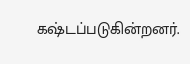கஷ்டப்படுகின்றனர்.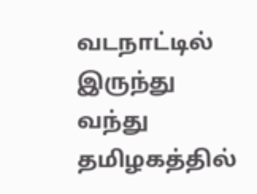வடநாட்டில் இருந்து வந்து தமிழகத்தில்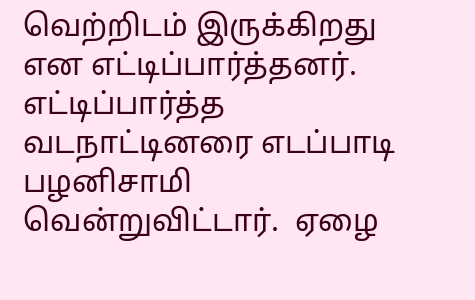வெற்றிடம் இருக்கிறது என எட்டிப்பார்த்தனர். எட்டிப்பார்த்த வடநாட்டினரை எடப்பாடி பழனிசாமி வென்றுவிட்டார்.  ஏழை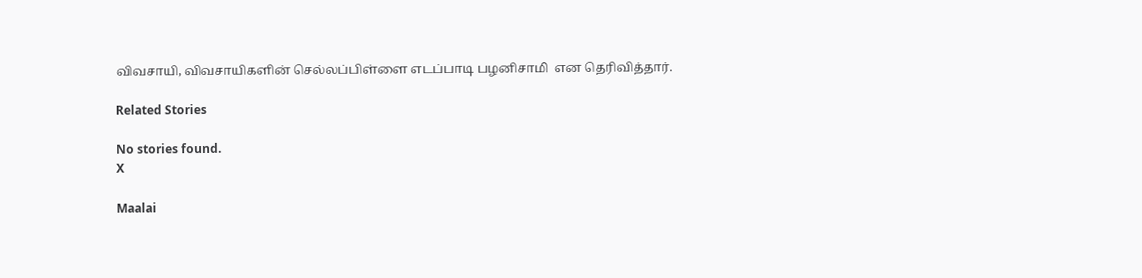விவசாயி, விவசாயிகளின் செல்லப்பிள்ளை எடப்பாடி பழனிசாமி  என தெரிவித்தார்.

Related Stories

No stories found.
X

Maalai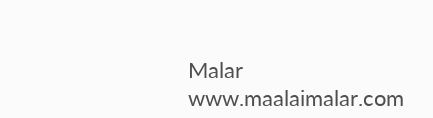Malar
www.maalaimalar.com